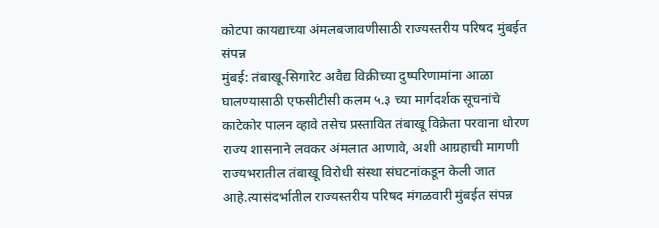कोटपा कायद्याच्या अंमलबजावणीसाठी राज्यस्तरीय परिषद मुंबईत संपन्न
मुंबई: तंबाखू-सिगारेट अवैद्य विक्रीच्या दुष्परिणामांना आळा घालण्यासाठी एफसीटीसी कलम ५.३ च्या मार्गदर्शक सूचनांचे काटेकोर पालन व्हावे तसेच प्रस्तावित तंबाखू विक्रेता परवाना धोरण राज्य शासनाने लवकर अंमलात आणावे, अशी आग्रहाची मागणी राज्यभरातील तंबाखू विरोधी संस्था संघटनांकडून केली जात आहे.त्यासंदर्भातील राज्यस्तरीय परिषद मंगळवारी मुंबईत संपन्न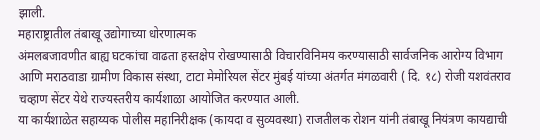झाली.
महाराष्ट्रातील तंबाखू उद्योगाच्या धोरणात्मक
अंमलबजावणीत बाह्य घटकांचा वाढता हस्तक्षेप रोखण्यासाठी विचारविनिमय करण्यासाठी सार्वजनिक आरोग्य विभाग आणि मराठवाडा ग्रामीण विकास संस्था, टाटा मेमोरियल सेंटर मुंबई यांच्या अंतर्गत मंगळवारी ( दि. १८) रोजी यशवंतराव चव्हाण सेंटर येथे राज्यस्तरीय कार्यशाळा आयोजित करण्यात आली.
या कार्यशाळेत सहाय्यक पोलीस महानिरीक्षक (कायदा व सुव्यवस्था) राजतीलक रोशन यांनी तंबाखू नियंत्रण कायद्याची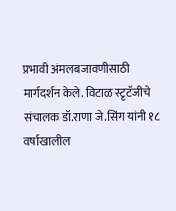प्रभावी अंमलबजावणीसाठी मार्गदर्शन केले. विटाळ स्टृटॅजीचे संचालक डॉ.राणा जे.सिंग यांनी १८ वर्षाखालील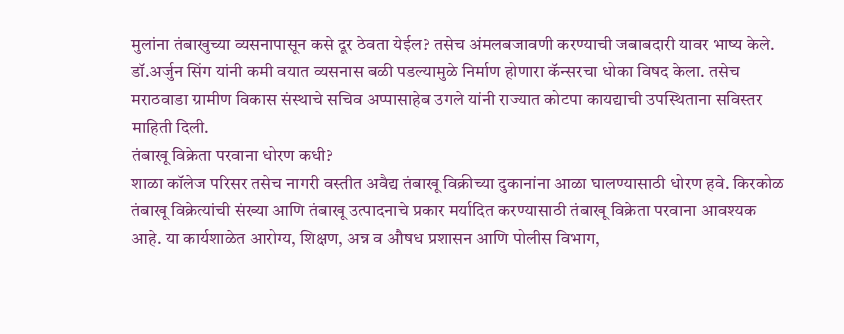मुलांना तंबाखुच्या व्यसनापासून कसे दूर ठेवता येईल? तसेच अंमलबजावणी करण्याची जबाबदारी यावर भाष्य केले. डॉ.अर्जुन सिंग यांनी कमी वयात व्यसनास बळी पडल्यामुळे निर्माण होणारा कॅन्सरचा धोका विषद केला. तसेच मराठवाडा ग्रामीण विकास संस्थाचे सचिव अप्पासाहेब उगले यांनी राज्यात कोटपा कायद्याची उपस्थिताना सविस्तर माहिती दिली.
तंबाखू विक्रेता परवाना धोरण कधी?
शाळा कॉलेज परिसर तसेच नागरी वस्तीत अवैद्य तंबाखू विक्रीच्या दुकानांना आळा घालण्यासाठी धोरण हवे. किरकोळ तंबाखू विक्रेत्यांची संख्या आणि तंबाखू उत्पादनाचे प्रकार मर्यादित करण्यासाठी तंबाखू विक्रेता परवाना आवश्यक आहे. या कार्यशाळेत आरोग्य, शिक्षण, अन्न व औषध प्रशासन आणि पोलीस विभाग,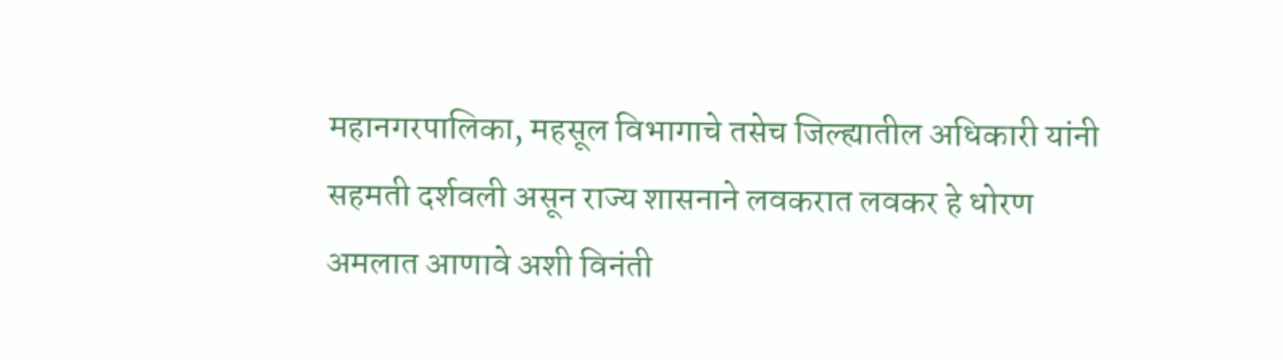महानगरपालिका, महसूल विभागाचे तसेच जिल्ह्यातील अधिकारी यांनी सहमती दर्शवली असून राज्य शासनाने लवकरात लवकर हे धोरण अमलात आणावे अशी विनंती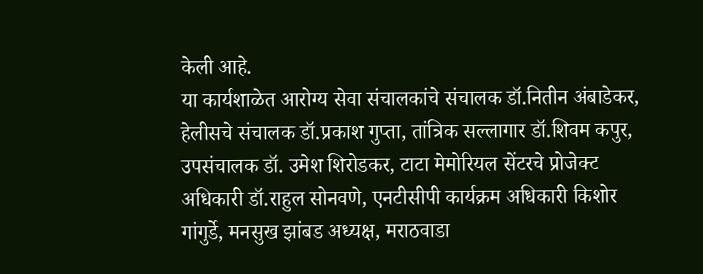केली आहे.
या कार्यशाळेत आरोग्य सेवा संचालकांचे संचालक डॉ.नितीन अंबाडेकर, हेलीसचे संचालक डॉ.प्रकाश गुप्ता, तांत्रिक सल्लागार डॉ.शिवम कपुर, उपसंचालक डॉ. उमेश शिरोडकर, टाटा मेमोरियल सेंटरचे प्रोजेक्ट अधिकारी डॉ.राहुल सोनवणे, एनटीसीपी कार्यक्रम अधिकारी किशोर गांगुर्डे, मनसुख झांबड अध्यक्ष, मराठवाडा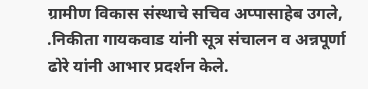ग्रामीण विकास संस्थाचे सचिव अप्पासाहेब उगले, .निकीता गायकवाड यांनी सूत्र संचालन व अन्नपूर्णा ढोरे यांनी आभार प्रदर्शन केले.